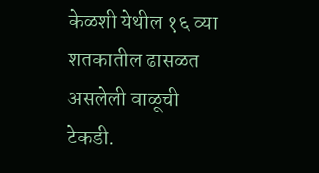केळशी येथील १६ व्या शतकातील ढासळत असलेली वाळूची टेकडी.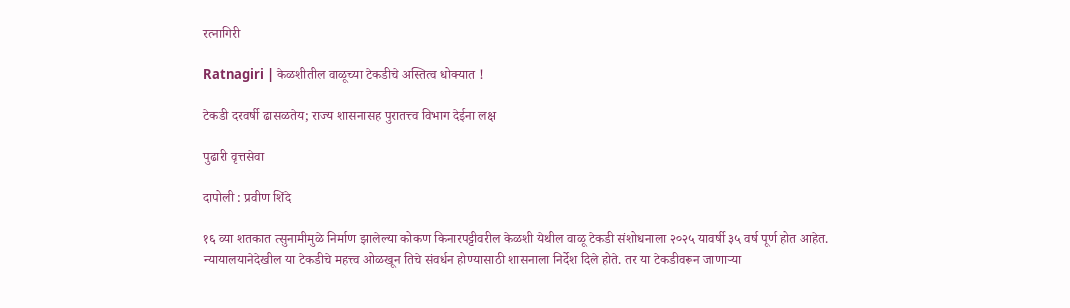रत्नागिरी

Ratnagiri | केळशीतील वाळूच्या टेकडीचे अस्तित्व धोक्यात !

टेकडी दरवर्षी ढासळतेय; राज्य शासनासह पुरातत्त्व विभाग देईना लक्ष

पुढारी वृत्तसेवा

दापोली : प्रवीण शिंदे

१६ व्या शतकात त्सुनामीमुळे निर्माण झालेल्या कोकण किनारपट्टीवरील केळशी येथील वाळू टेकडी संशोधनाला २०२५ यावर्षी ३५ वर्ष पूर्ण होत आहेत. न्यायालयानेदेखील या टेकडीचे महत्त्व ओळखून तिचे संवर्धन होण्यासाठी शासनाला निर्देश दिले होते. तर या टेकडीवरून जाणाऱ्या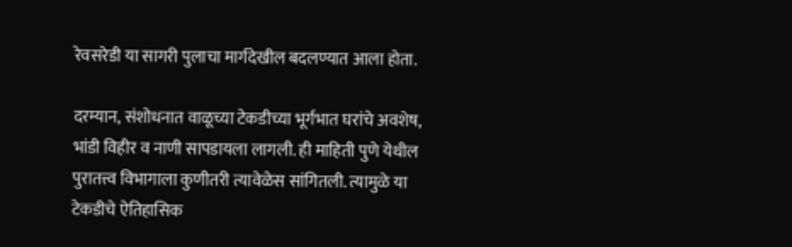रेवसरेडी या सागरी पुलाचा मार्गदेखील बदलण्यात आला होता.

दरम्यान, संशोधनात वाळूच्या टेकडीच्या भूर्गभात घरांचे अवशेष, भांडी विहीर व नाणी सापडायला लागली. ही माहिती पुणे येथील पुरातत्त्व विभागाला कुणीतरी त्यावेळेस सांगितली. त्यामुळे या टेकडीचे ऐतिहासिक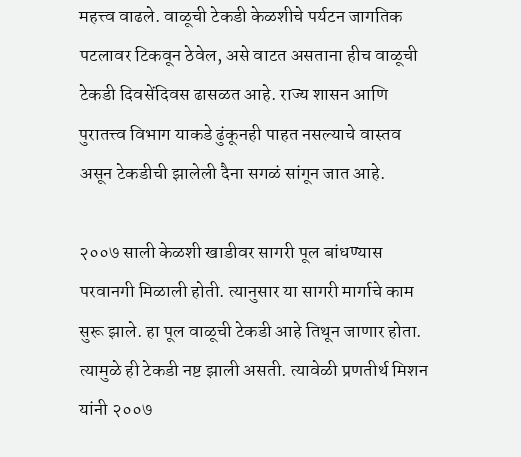महत्त्व वाढले. वाळूची टेकडी केळशीचे पर्यटन जागतिक पटलावर टिकवून ठेवेल, असे वाटत असताना हीच वाळूची टेकडी दिवसेंदिवस ढासळत आहे. राज्य शासन आणि पुरातत्त्व विभाग याकडे ढुंकूनही पाहत नसल्याचे वास्तव असून टेकडीची झालेली दैना सगळं सांगून जात आहे.

२००७ साली केळशी खाडीवर सागरी पूल बांधण्यास परवानगी मिळाली होती. त्यानुसार या सागरी मार्गाचे काम सुरू झाले. हा पूल वाळूची टेकडी आहे तिथून जाणार होता. त्यामुळे ही टेकडी नष्ट झाली असती. त्यावेळी प्रणतीर्थ मिशन यांनी २००७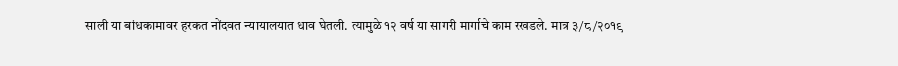साली या बांधकामावर हरकत नोंदवत न्यायालयात धाव घेतली. त्यामुळे १२ वर्ष या सागरी मार्गाचे काम रखडले. मात्र ३/८/२०१९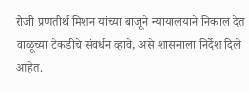रोजी प्रणतीर्थ मिशन यांच्या बाजूने न्यायालयाने निकाल देत वाळूच्या टेकडीचे संवर्धन व्हावे, असे शासनाला निर्देश दिले आहेत.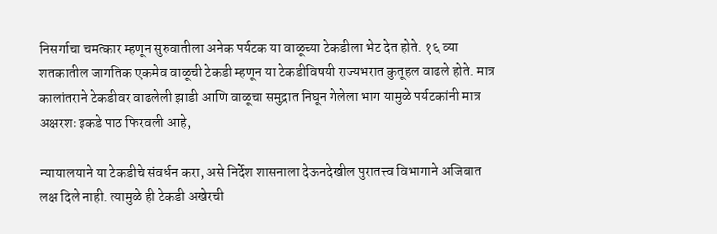निसर्गाचा चमत्कार म्हणून सुरुवातीला अनेक पर्यटक या वाळूच्या टेकडीला भेट देत होते. १६ व्या शतकातील जागतिक एकमेव वाळूची टेकडी म्हणून या टेकडीविषयी राज्यभरात कुतूहल वाढले होते. मात्र कालांतराने टेकडीवर वाढलेली झाडी आणि वाळूचा समुद्रात निघून गेलेला भाग यामुळे पर्यटकांनी मात्र अक्षरशः इकडे पाठ फिरवली आहे,

न्यायालयाने या टेकडीचे संवर्धन करा, असे निर्देश शासनाला देऊनदेखील पुरातत्त्व विभागाने अजिबात लक्ष दिले नाही. त्यामुळे ही टेकडी अखेरची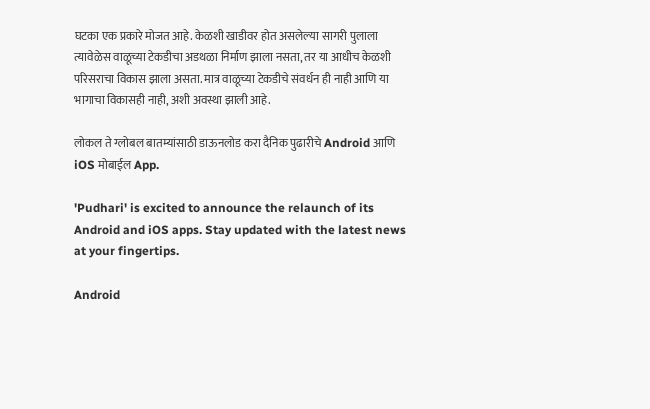घटका एक प्रकारे मोजत आहे. केळशी खाडीवर होत असलेल्या सागरी पुलाला त्यावेळेस वाळूच्या टेकडीचा अडथळा निर्माण झाला नसता, तर या आधीच केळशी परिसराचा विकास झाला असता. मात्र वाळूच्या टेकडीचे संवर्धन ही नाही आणि या भागाचा विकासही नाही, अशी अवस्था झाली आहे.

लोकल ते ग्लोबल बातम्यांसाठी डाऊनलोड करा दैनिक पुढारीचे Android आणि iOS मोबाईल App.

'Pudhari' is excited to announce the relaunch of its Android and iOS apps. Stay updated with the latest news at your fingertips.

Android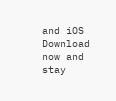and iOS Download now and stay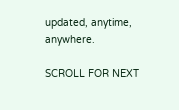updated, anytime, anywhere.

SCROLL FOR NEXT